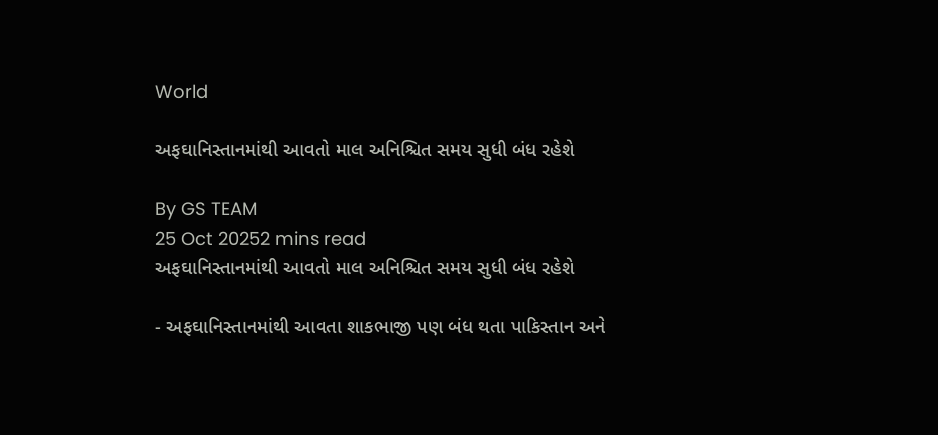World

અફઘાનિસ્તાનમાંથી આવતો માલ અનિશ્ચિત સમય સુધી બંધ રહેશે

By GS TEAM
25 Oct 20252 mins read
અફઘાનિસ્તાનમાંથી આવતો માલ અનિશ્ચિત સમય સુધી બંધ રહેશે

- અફઘાનિસ્તાનમાંથી આવતા શાકભાજી પણ બંધ થતા પાકિસ્તાન અને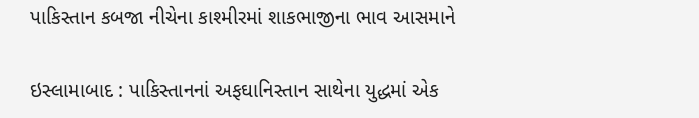પાકિસ્તાન કબજા નીચેના કાશ્મીરમાં શાકભાજીના ભાવ આસમાને

ઇસ્લામાબાદ : પાકિસ્તાનનાં અફઘાનિસ્તાન સાથેના યુદ્ધમાં એક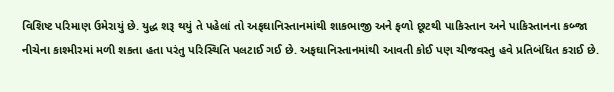વિશિષ્ટ પરિમાણ ઉમેરાયું છે. યુદ્ધ શરૂ થયું તે પહેલાં તો અફઘાનિસ્તાનમાંથી શાકભાજી અને ફળો છૂટથી પાકિસ્તાન અને પાકિસ્તાનના કબ્જા નીચેના કાશ્મીરમાં મળી શકતા હતા પરંતુ પરિસ્થિતિ પલટાઈ ગઈ છે. અફઘાનિસ્તાનમાંથી આવતી કોઈ પણ ચીજવસ્તુ હવે પ્રતિબંધિત કરાઈ છે.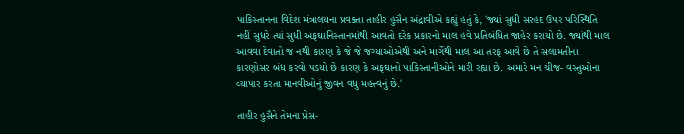પાકિસ્તાનના વિદેશ મંત્રાલયના પ્રવક્તા તાહીર હુસૈન અંદ્રાવીએ કહ્યું હતું કે, 'જ્યાં સુધી સરહદ ઉપર પરિસ્થિતિ નહીં સુધરે ત્યાં સુધી અફઘાનિસ્તાનમાંથી આવતો દરેક પ્રકારનો માલ હવે પ્રતિબંધિત જાહેર કરાયો છે. જ્યાંથી માલ આવવા દેવાતો જ નથી કારણ કે જે જે જગ્યાઓએથી અને માર્ગેથી માલ આ તરફ આવે છે તે સલામતીના કારણોસર બંધ કરવો પડયો છે કારણ કે અફઘાનો પાકિસ્તાનીઓને મારી રહ્યા છે. અમારે મન ચીજ- વસ્તુઓના વ્યાપાર કરતા માનવીઓનું જીવન વધુ મહત્ત્વનું છે.'

તાહીર હુસૈને તેમના પ્રેસ-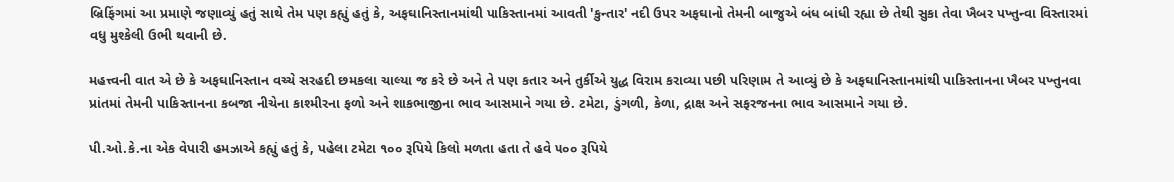બ્રિફિંગમાં આ પ્રમાણે જણાવ્યું હતું સાથે તેમ પણ કહ્યું હતું કે, અફઘાનિસ્તાનમાંથી પાકિસ્તાનમાં આવતી 'કુન્તાર' નદી ઉપર અફઘાનો તેમની બાજુએ બંધ બાંધી રહ્યા છે તેથી સુકા તેવા ખૈબર પખ્તુન્વા વિસ્તારમાં વધુ મુશ્કેલી ઉભી થવાની છે.

મહત્ત્વની વાત એ છે કે અફઘાનિસ્તાન વચ્ચે સરહદી છમકલા ચાલ્યા જ કરે છે અને તે પણ કતાર અને તુર્કીએ યુદ્ધ વિરામ કરાવ્યા પછી પરિણામ તે આવ્યું છે કે અફઘાનિસ્તાનમાંથી પાકિસ્તાનના ખૈબર પખ્તુનવા પ્રાંતમાં તેમની પાકિસ્તાનના કબજા નીચેના કાશ્મીરના ફળો અને શાકભાજીના ભાવ આસમાને ગયા છે. ટમેટા, ડુંગળી, કેળા, દ્રાક્ષ અને સફરજનના ભાવ આસમાને ગયા છે.

પી.ઓ.કે.ના એક વેપારી હમઝાએ કહ્યું હતું કે, પહેલા ટમેટા ૧૦૦ રૂપિયે કિલો મળતા હતા તે હવે ૫૦૦ રૂપિયે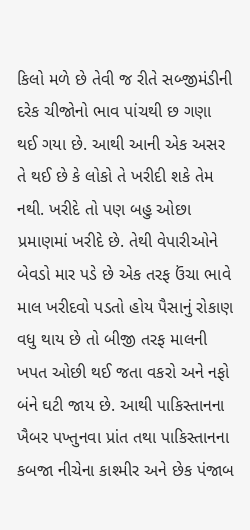કિલો મળે છે તેવી જ રીતે સબ્જીમંડીની દરેક ચીજોનો ભાવ પાંચથી છ ગણા થઈ ગયા છે. આથી આની એક અસર તે થઈ છે કે લોકો તે ખરીદી શકે તેમ નથી. ખરીદે તો પણ બહુ ઓછા પ્રમાણમાં ખરીદે છે. તેથી વેપારીઓને બેવડો માર પડે છે એક તરફ ઉંચા ભાવે માલ ખરીદવો પડતો હોય પૈસાનું રોકાણ વધુ થાય છે તો બીજી તરફ માલની ખપત ઓછી થઈ જતા વકરો અને નફો બંને ઘટી જાય છે. આથી પાકિસ્તાનના ખૈબર પખ્તુનવા પ્રાંત તથા પાકિસ્તાનના કબજા નીચેના કાશ્મીર અને છેક પંજાબ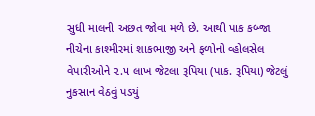સુધી માલની અછત જોવા મળે છે. આથી પાક કબ્જા નીચેના કાશ્મીરમાં શાકભાજી અને ફળોનો વ્હોલસેલ વેપારીઓને ૨.૫ લાખ જેટલા રૂપિયા (પાક. રૂપિયા) જેટલું નુકસાન વેઠવું પડયું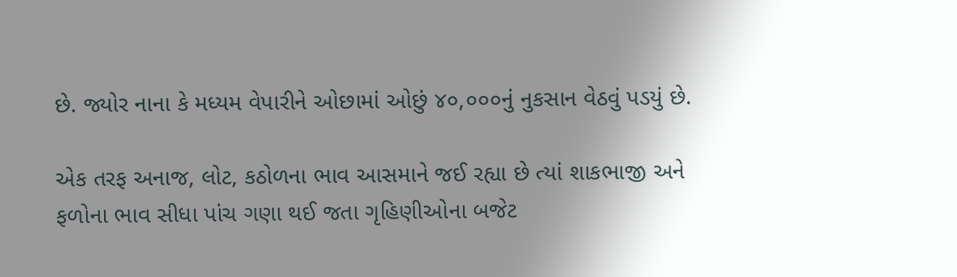છે. જ્યોર નાના કે મધ્યમ વેપારીને ઓછામાં ઓછું ૪૦,૦૦૦નું નુકસાન વેઠવું પડયું છે.

એક તરફ અનાજ, લોટ, કઠોળના ભાવ આસમાને જઈ રહ્યા છે ત્યાં શાકભાજી અને ફળોના ભાવ સીધા પાંચ ગણા થઈ જતા ગૃહિણીઓના બજેટ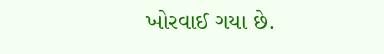ખોરવાઈ ગયા છે.